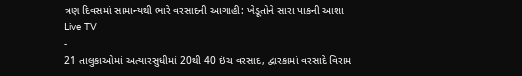ત્રણ દિવસમાં સામાન્યથી ભારે વરસાદની આગાહી: ખેડૂતોને સારા પાકની આશા
Live TV
-
21 તાલુકાઓમાં અત્યારસુધીમાં 20થી 40 ઇંચ વરસાદ, દ્વારકામાં વરસાદે વિરામ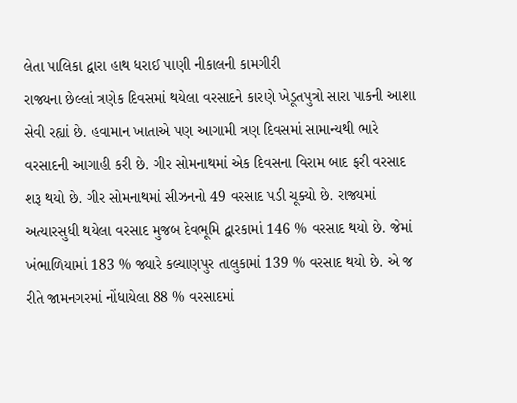લેતા પાલિકા દ્વારા હાથ ધરાઈ પાણી નીકાલની કામગીરી
રાજ્યના છેલ્લાં ત્રણેક દિવસમાં થયેલા વરસાદને કારણે ખેડૂતપુત્રો સારા પાકની આશા સેવી રહ્યાં છે. હવામાન ખાતાએ પણ આગામી ત્રણ દિવસમાં સામાન્યથી ભારે વરસાદની આગાહી કરી છે. ગીર સોમનાથમાં એક દિવસના વિરામ બાદ ફરી વરસાદ શરૂ થયો છે. ગીર સોમનાથમાં સીઝનનો 49 વરસાદ પડી ચૂક્યો છે. રાજ્યમાં અત્યારસુધી થયેલા વરસાદ મુજબ દેવભૂમિ દ્વારકામાં 146 % વરસાદ થયો છે. જેમાં ખંભાળિયામાં 183 % જ્યારે કલ્યાણપુર તાલુકામાં 139 % વરસાદ થયો છે. એ જ રીતે જામનગરમાં નોંધાયેલા 88 % વરસાદમાં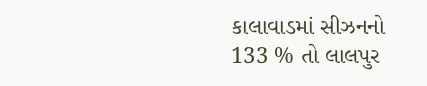કાલાવાડમાં સીઝનનો 133 % તો લાલપુર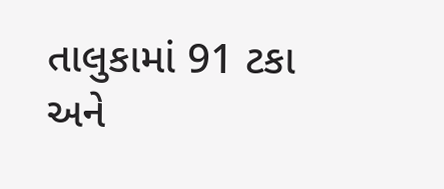તાલુકામાં 91 ટકા અને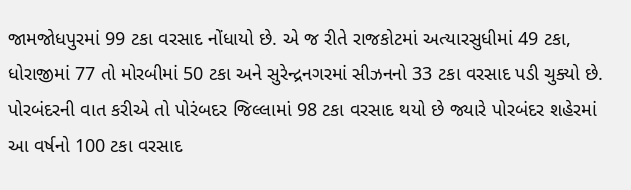જામજોધપુરમાં 99 ટકા વરસાદ નોંધાયો છે. એ જ રીતે રાજકોટમાં અત્યારસુધીમાં 49 ટકા, ધોરાજીમાં 77 તો મોરબીમાં 50 ટકા અને સુરેન્દ્રનગરમાં સીઝનનો 33 ટકા વરસાદ પડી ચુક્યો છે. પોરબંદરની વાત કરીએ તો પોરંબદર જિલ્લામાં 98 ટકા વરસાદ થયો છે જ્યારે પોરબંદર શહેરમાં આ વર્ષનો 100 ટકા વરસાદ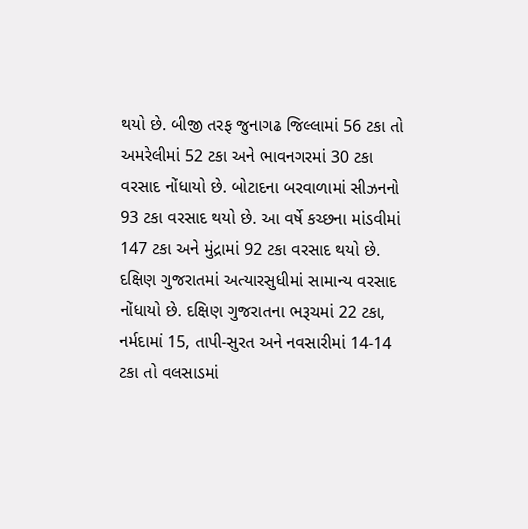થયો છે. બીજી તરફ જુનાગઢ જિલ્લામાં 56 ટકા તો અમરેલીમાં 52 ટકા અને ભાવનગરમાં 30 ટકા વરસાદ નોંધાયો છે. બોટાદના બરવાળામાં સીઝનનો 93 ટકા વરસાદ થયો છે. આ વર્ષે કચ્છના માંડવીમાં 147 ટકા અને મુંદ્રામાં 92 ટકા વરસાદ થયો છે. દક્ષિણ ગુજરાતમાં અત્યારસુધીમાં સામાન્ય વરસાદ નોંધાયો છે. દક્ષિણ ગુજરાતના ભરૂચમાં 22 ટકા, નર્મદામાં 15, તાપી-સુરત અને નવસારીમાં 14-14 ટકા તો વલસાડમાં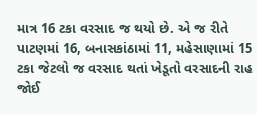માત્ર 16 ટકા વરસાદ જ થયો છે. એ જ રીતે પાટણમાં 16, બનાસકાંઠામાં 11, મહેસાણામાં 15 ટકા જેટલો જ વરસાદ થતાં ખેડૂતો વરસાદની રાહ જોઈ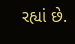રહ્યાં છે.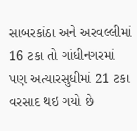સાબરકાંઠા અને અરવલ્લીમાં 16 ટકા તો ગાંધીનગરમાં પણ અત્યારસુધીમાં 21 ટકા વરસાદ થઇ ગયો છે